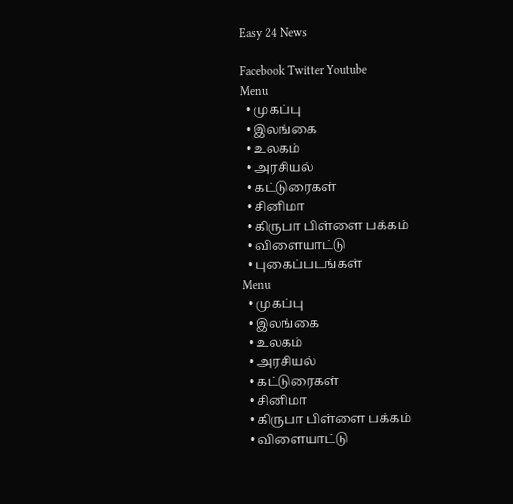Easy 24 News

Facebook Twitter Youtube
Menu
  • முகப்பு
  • இலங்கை
  • உலகம்
  • அரசியல்
  • கட்டுரைகள்
  • சினிமா
  • கிருபா பிள்ளை பக்கம்
  • விளையாட்டு
  • புகைப்படங்கள்
Menu
  • முகப்பு
  • இலங்கை
  • உலகம்
  • அரசியல்
  • கட்டுரைகள்
  • சினிமா
  • கிருபா பிள்ளை பக்கம்
  • விளையாட்டு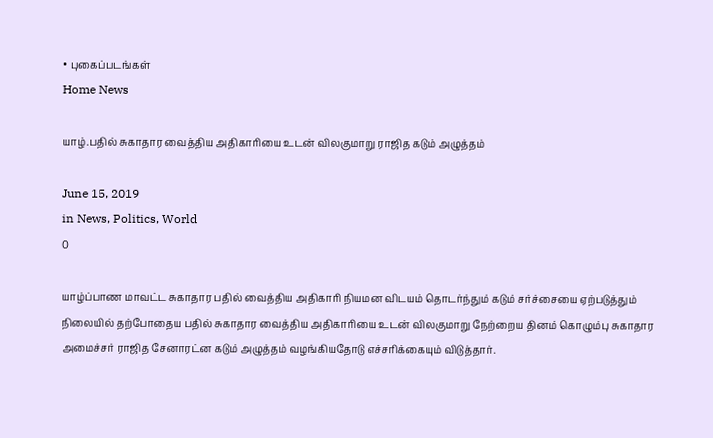• புகைப்படங்கள்
Home News

யாழ்.பதில் சுகாதார வைத்திய அதிகாரியை உடன் விலகுமாறு ராஜித கடும் அழுத்தம்

June 15, 2019
in News, Politics, World
0

யாழ்ப்பாண மாவட்ட சுகாதார பதில் வைத்திய அதிகாரி நியமன விடயம் தொடர்ந்தும் கடும் சர்ச்சையை ஏற்படுத்தும் நிலையில் தற்போதைய பதில் சுகாதார வைத்திய அதிகாரியை உடன் விலகுமாறு நேற்றைய தினம் கொழும்பு சுகாதார அமைச்சர் ராஜித சேனாரட்ன கடும் அழுத்தம் வழங்கியதோடு எச்சரிக்கையும் விடுத்தார்.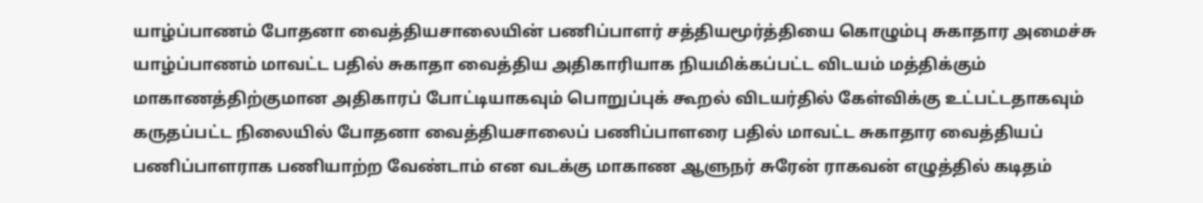யாழ்ப்பாணம் போதனா வைத்தியசாலையின் பணிப்பாளர் சத்தியமூர்த்தியை கொழும்பு சுகாதார அமைச்சு யாழ்ப்பாணம் மாவட்ட பதில் சுகாதா வைத்திய அதிகாரியாக நியமிக்கப்பட்ட விடயம் மத்திக்கும் மாகாணத்திற்குமான அதிகாரப் போட்டியாகவும் பொறுப்புக் கூறல் விடயர்தில் கேள்விக்கு உட்பட்டதாகவும் கருதப்பட்ட நிலையில் போதனா வைத்தியசாலைப் பணிப்பாளரை பதில் மாவட்ட சுகாதார வைத்தியப் பணிப்பாளராக பணியாற்ற வேண்டாம் என வடக்கு மாகாண ஆளுநர் சுரேன் ராகவன் எழுத்தில் கடிதம்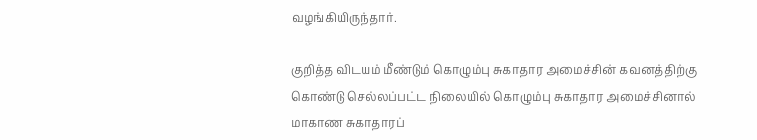வழங்கியிருந்தார்.

குறித்த விடயம் மீண்டும் கொழும்பு சுகாதார அமைச்சின் கவனத்திற்கு கொண்டு செல்லப்பட்ட நிலையில் கொழும்பு சுகாதார அமைச்சினால் மாகாண சுகாதாரப்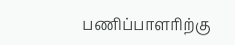பணிப்பாளரிற்கு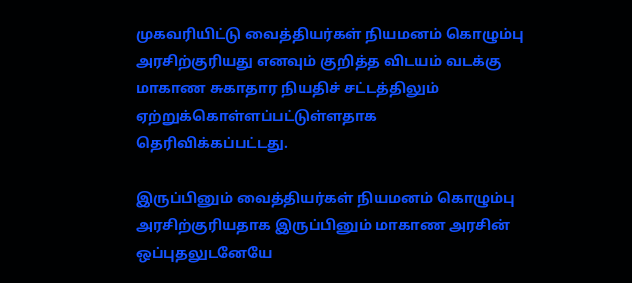முகவரியிட்டு வைத்தியர்கள் நியமனம் கொழும்பு அரசிற்குரியது எனவும் குறித்த விடயம் வடக்கு மாகாண சுகாதார நியதிச் சட்டத்திலும் ஏற்றுக்கொள்ளப்பட்டுள்ளதாக தெரிவிக்கப்பட்டது.

இருப்பினும் வைத்தியர்கள் நியமனம் கொழும்பு அரசிற்குரியதாக இருப்பினும் மாகாண அரசின் ஒப்புதலுடனேயே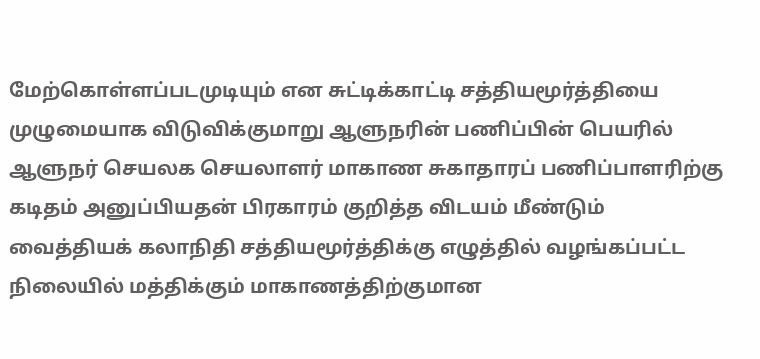மேற்கொள்ளப்படமுடியும் என சுட்டிக்காட்டி சத்தியமூர்த்தியை முழுமையாக விடுவிக்குமாறு ஆளுநரின் பணிப்பின் பெயரில் ஆளுநர் செயலக செயலாளர் மாகாண சுகாதாரப் பணிப்பாளரிற்கு கடிதம் அனுப்பியதன் பிரகாரம் குறித்த விடயம் மீண்டும் வைத்தியக் கலாநிதி சத்தியமூர்த்திக்கு எழுத்தில் வழங்கப்பட்ட நிலையில் மத்திக்கும் மாகாணத்திற்குமான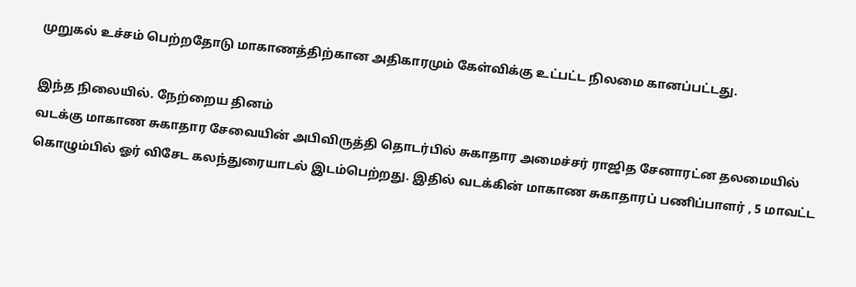முறுகல் உச்சம் பெற்றதோடு மாகாணத்திற்கான அதிகாரமும் கேள்விக்கு உட்பட்ட நிலமை கானப்பட்டது.

இந்த நிலையில். நேற்றைய தினம்
வடக்கு மாகாண சுகாதார சேவையின் அபிவிருத்தி தொடர்பில் சுகாதார அமைச்சர் ராஜித சேனாரட்ன தலமையில் கொழும்பில் ஓர் விசேட கலந்துரையாடல் இடம்பெற்றது. இதில் வடக்கின் மாகாண சுகாதாரப் பணிப்பாளர் , 5 மாவட்ட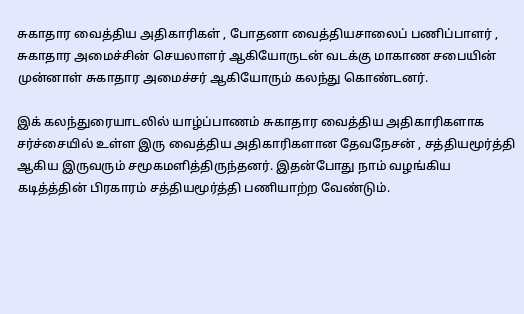சுகாதார வைத்திய அதிகாரிகள் , போதனா வைத்தியசாலைப் பணிப்பாளர் , சுகாதார அமைச்சின் செயலாளர் ஆகியோருடன் வடக்கு மாகாண சபையின் முன்னாள் சுகாதார அமைச்சர் ஆகியோரும் கலந்து கொண்டனர்.

இக் கலந்துரையாடலில் யாழ்ப்பாணம் சுகாதார வைத்திய அதிகாரிகளாக சர்ச்சையில் உள்ள இரு வைத்திய அதிகாரிகளான தேவநேசன் , சத்தியமூர்த்தி ஆகிய இருவரும் சமூகமளித்திருந்தனர். இதன்போது நாம் வழங்கிய கடித்த்தின் பிரகாரம் சத்தியமூர்த்தி பணியாற்ற வேண்டும்.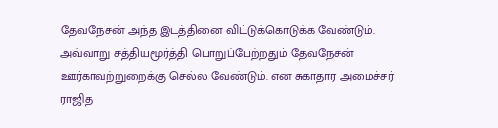தேவநேசன் அந்த இடத்தினை விட்டுக்கொடுக்க வேண்டும். அவ்வாறு சத்தியமூர்த்தி பொறுப்பேற்றதும் தேவநேசன் ஊர்காவற்றுறைக்கு செல்ல வேண்டும். என சுகாதார அமைச்சர் ராஜித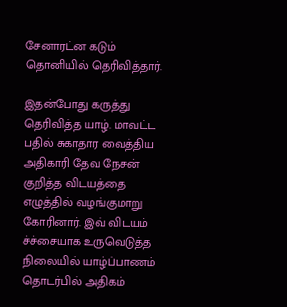சேனாரட்ன கடும் தொனியில் தெரிவித்தார்.

இதன்போது கருத்து தெரிவித்த யாழ். மாவட்ட பதில் சுகாதார வைத்திய அதிகாரி தேவ நேசன் குறித்த விடயத்தை எழுத்தில் வழங்குமாறு கோரினார். இவ் விடயம் ச்ச்சையாக உருவெடுத்த நிலையில் யாழ்ப்பாணம் தொடர்பில் அதிகம்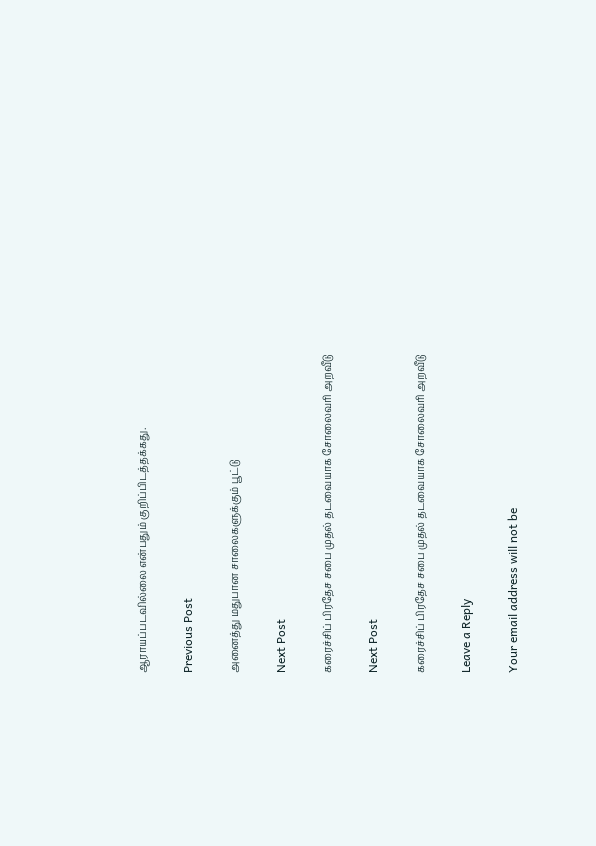ஆராயப்படவில்லை என்பதும் குறிப்பிடத்தக்கது.

Previous Post

அனைத்து மதுபான சாலைகளுக்கும் பூட்டு

Next Post

கரைச்சிப் பிரதேச சபை முதல் தடவையாக சோலைவரி அறவீடு

Next Post

கரைச்சிப் பிரதேச சபை முதல் தடவையாக சோலைவரி அறவீடு

Leave a Reply

Your email address will not be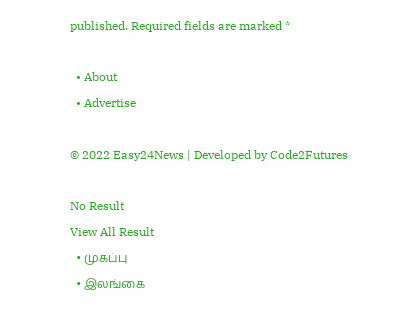published. Required fields are marked *

  • About
  • Advertise

© 2022 Easy24News | Developed by Code2Futures

No Result
View All Result
  • முகப்பு
  • இலங்கை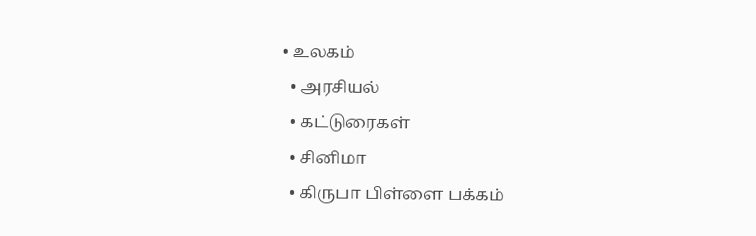• உலகம்
  • அரசியல்
  • கட்டுரைகள்
  • சினிமா
  • கிருபா பிள்ளை பக்கம்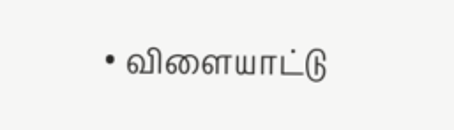• விளையாட்டு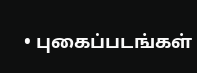• புகைப்படங்கள்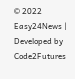© 2022 Easy24News | Developed by Code2Futures